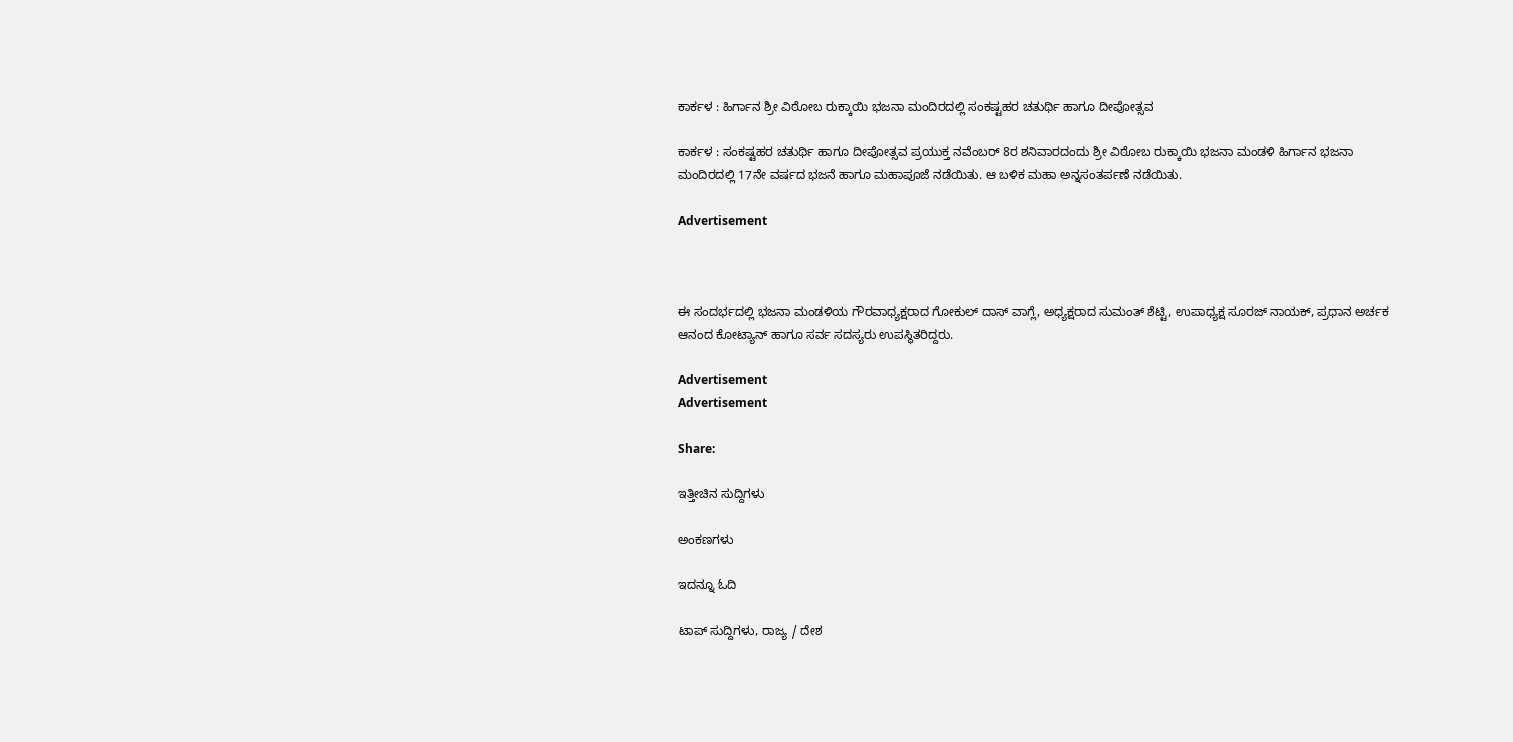ಕಾರ್ಕಳ : ಹಿರ್ಗಾನ ಶ್ರೀ ವಿಠೋಬ ರುಕ್ಕಾಯಿ ಭಜನಾ ಮಂದಿರದಲ್ಲಿ ಸಂಕಷ್ಟಹರ ಚತುರ್ಥಿ ಹಾಗೂ ದೀಪೋತ್ಸವ

ಕಾರ್ಕಳ : ಸಂಕಷ್ಟಹರ ಚತುರ್ಥಿ ಹಾಗೂ ದೀಪೋತ್ಸವ ಪ್ರಯುಕ್ತ ನವೆಂಬರ್ 8ರ ಶನಿವಾರದಂದು ಶ್ರೀ ವಿಠೋಬ ರುಕ್ಕಾಯಿ ಭಜನಾ ಮಂಡಳಿ ಹಿರ್ಗಾನ ಭಜನಾ ಮಂದಿರದಲ್ಲಿ 17ನೇ ವರ್ಷದ ಭಜನೆ ಹಾಗೂ ಮಹಾಪೂಜೆ ನಡೆಯಿತು. ಆ ಬಳಿಕ ಮಹಾ ಅನ್ನಸಂತರ್ಪಣೆ ನಡೆಯಿತು.

Advertisement



ಈ ಸಂದರ್ಭದಲ್ಲಿ ಭಜನಾ ಮಂಡಳಿಯ ಗೌರವಾಧ್ಯಕ್ಷರಾದ ಗೋಕುಲ್ ದಾಸ್ ವಾಗ್ಲೆ, ಅಧ್ಯಕ್ಷರಾದ ಸುಮಂತ್ ಶೆಟ್ಟಿ, ಉಪಾಧ್ಯಕ್ಷ ಸೂರಜ್ ನಾಯಕ್, ಪ್ರಧಾನ ಅರ್ಚಕ ಆನಂದ ಕೋಟ್ಯಾನ್ ಹಾಗೂ ಸರ್ವ ಸದಸ್ಯರು ಉಪಸ್ಥಿತರಿದ್ದರು.

Advertisement
Advertisement

Share:

ಇತ್ತೀಚಿನ ಸುದ್ದಿಗಳು

ಅಂಕಣಗಳು

ಇದನ್ನೂ ಓದಿ

ಟಾಪ್ ಸುದ್ದಿಗಳು, ರಾಜ್ಯ / ದೇಶ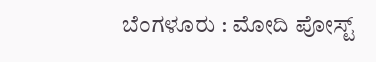ಬೆಂಗಳೂರು : ಮೋದಿ ಪೋಸ್ಟ್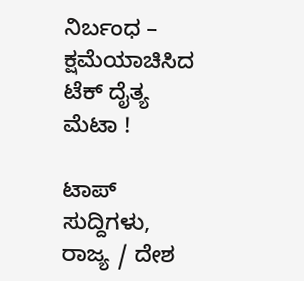ನಿರ್ಬಂಧ – ಕ್ಷಮೆಯಾಚಿಸಿದ ಟೆಕ್‌ ದೈತ್ಯ ಮೆಟಾ !

ಟಾಪ್ ಸುದ್ದಿಗಳು, ರಾಜ್ಯ / ದೇಶ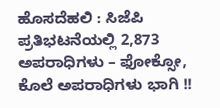ಹೊಸದೆಹಲಿ : ಸಿಜೆಪಿ ಪ್ರತಿಭಟನೆಯಲ್ಲಿ 2,873 ಅಪರಾಧಿಗಳು – ಫೋಕ್ಸೋ, ಕೊಲೆ ಅಪರಾಧಿಗಳು ಭಾಗಿ !!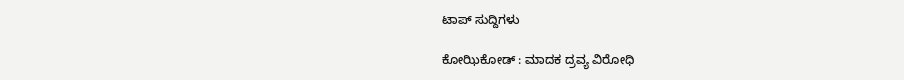ಟಾಪ್ ಸುದ್ದಿಗಳು

ಕೋಝಿಕೋಡ್ : ಮಾದಕ ದ್ರವ್ಯ ವಿರೋಧಿ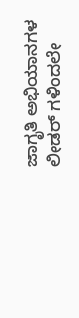ಜಾಗೃತಿ ಅಭಿಯಾನಗಳ ಲೀಡರ್ ಗಳಿಂದಲೇ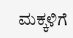ಮಕ್ಕಳಿಗೆ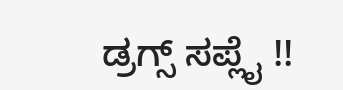ಡ್ರಗ್ಸ್ ಸಪ್ಲೈ !!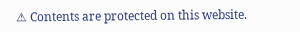⚠ Contents are protected on this website.